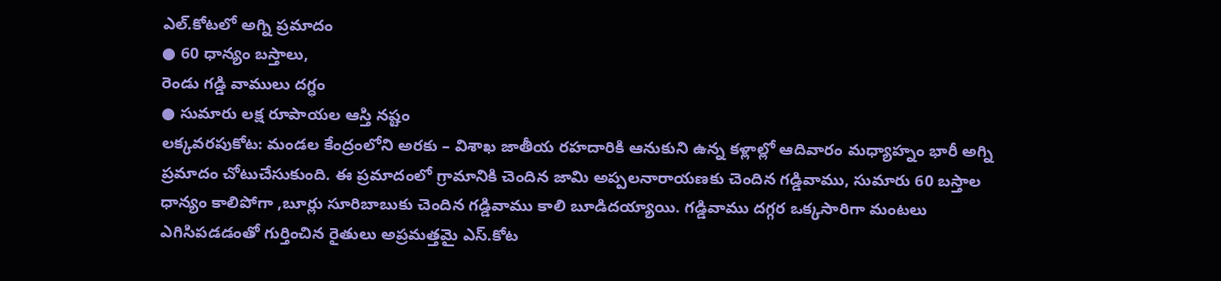ఎల్.కోటలో అగ్ని ప్రమాదం
● 60 ధాన్యం బస్తాలు,
రెండు గడ్డి వాములు దగ్ధం
● సుమారు లక్ష రూపాయల ఆస్తి నష్టం
లక్కవరపుకోట: మండల కేంద్రంలోని అరకు – విశాఖ జాతీయ రహదారికి ఆనుకుని ఉన్న కళ్లాల్లో ఆదివారం మధ్యాహ్నం భారీ అగ్ని ప్రమాదం చోటుచేసుకుంది. ఈ ప్రమాదంలో గ్రామానికి చెందిన జామి అప్పలనారాయణకు చెందిన గడ్డివాము, సుమారు 60 బస్తాల ధాన్యం కాలిపోగా ,బూర్లు సూరిబాబుకు చెందిన గడ్డివాము కాలి బూడిదయ్యాయి. గడ్డివాము దగ్గర ఒక్కసారిగా మంటలు ఎగిసిపడడంతో గుర్తించిన రైతులు అప్రమత్తమై ఎస్.కోట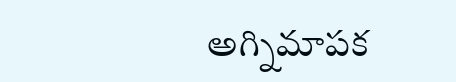అగ్నిమాపక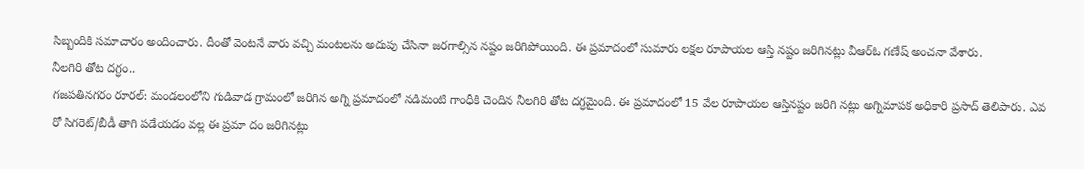సిబ్బందికి సమాచారం అందించారు. దీంతో వెంటనే వారు వచ్చి మంటలను అదుపు చేసినా జరగాల్సిన నష్టం జరిగిపోయింది. ఈ ప్రమాదంలో సుమారు లక్షల రూపాయల ఆస్తి నష్టం జరిగినట్లు వీఆర్ఓ గణేష్ అంచనా వేశారు.
నీలగిరి తోట దగ్ధం..
గజపతినగరం రూరల్: మండలంలోని గుడివాడ గ్రామంలో జరిగిన అగ్ని ప్రమాదంలో నడిమంటి గాంధీకి చెందిన నీలగిరి తోట దగ్ధమైంది. ఈ ప్రమాదంలో 15 వేల రూపాయల ఆస్తినష్టం జరిగి నట్లు అగ్నిమాపక అధికారి ప్రసాద్ తెలిపారు. ఎవ రో సిగరెట్/బీడీ తాగి పడేయడం వల్ల ఈ ప్రమా దం జరిగినట్లు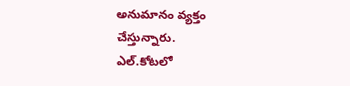అనుమానం వ్యక్తం చేస్తున్నారు.
ఎల్.కోటలో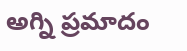అగ్ని ప్రమాదం